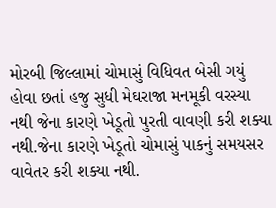મોરબી જિલ્લામાં ચોમાસું વિધિવત બેસી ગયું હોવા છતાં હજુ સુધી મેઘરાજા મનમૂકી વરસ્યા નથી જેના કારણે ખેડૂતો પુરતી વાવણી કરી શક્યા નથી.જેના કારણે ખેડૂતો ચોમાસું પાકનું સમયસર વાવેતર કરી શક્યા નથી.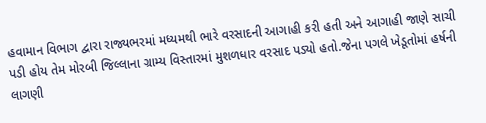હવામાન વિભાગ દ્વારા રાજ્યભરમાં મધ્યમથી ભારે વરસાદની આગાહી કરી હતી અને આગાહી જાણે સાચી પડી હોય તેમ મોરબી જિલ્લાના ગ્રામ્ય વિસ્તારમાં મુશળધાર વરસાદ પડ્યો હતો.જેના પગલે ખેડૂતોમાં હર્ષની લાગણી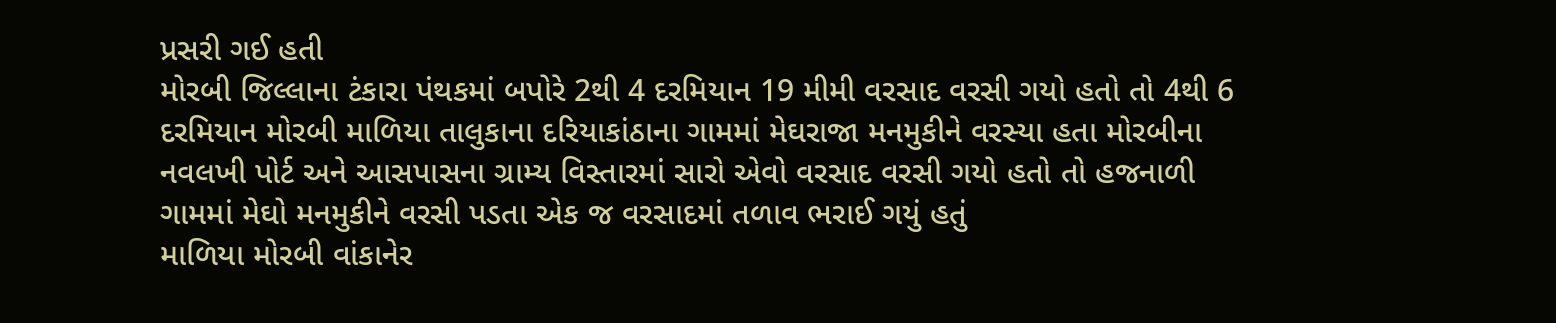પ્રસરી ગઈ હતી
મોરબી જિલ્લાના ટંકારા પંથકમાં બપોરે 2થી 4 દરમિયાન 19 મીમી વરસાદ વરસી ગયો હતો તો 4થી 6 દરમિયાન મોરબી માળિયા તાલુકાના દરિયાકાંઠાના ગામમાં મેઘરાજા મનમુકીને વરસ્યા હતા મોરબીના નવલખી પોર્ટ અને આસપાસના ગ્રામ્ય વિસ્તારમાં સારો એવો વરસાદ વરસી ગયો હતો તો હજનાળી ગામમાં મેઘો મનમુકીને વરસી પડતા એક જ વરસાદમાં તળાવ ભરાઈ ગયું હતું
માળિયા મોરબી વાંકાનેર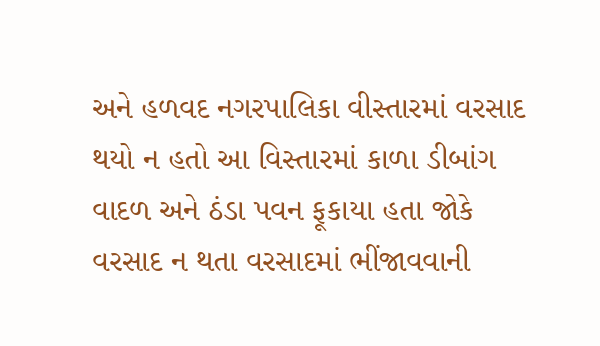અને હળવદ નગરપાલિકા વીસ્તારમાં વરસાદ થયો ન હતો આ વિસ્તારમાં કાળા ડીબાંગ વાદળ અને ઠંડા પવન ફૂકાયા હતા જોકે વરસાદ ન થતા વરસાદમાં ભીંજાવવાની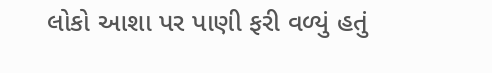લોકો આશા પર પાણી ફરી વળ્યું હતું